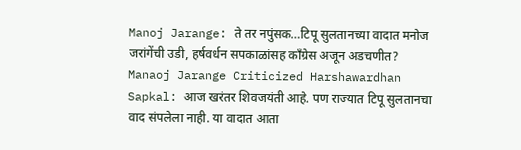Manoj Jarange: ते तर नपुंसक…टिपू सुलतानच्या वादात मनोज जरांगेंची उडी, हर्षवर्धन सपकाळांसह काँग्रेस अजून अडचणीत?
Manaoj Jarange Criticized Harshawardhan Sapkal: आज खरंतर शिवजयंती आहे. पण राज्यात टिपू सुलतानचा वाद संपलेला नाही. या वादात आता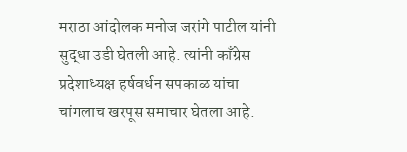मराठा आंदोलक मनोज जरांगे पाटील यांनी सुद्धा उडी घेतली आहे. त्यांनी काँग्रेस प्रदेशाध्यक्ष हर्षवर्धन सपकाळ यांचा चांगलाच खरपूस समाचार घेतला आहे.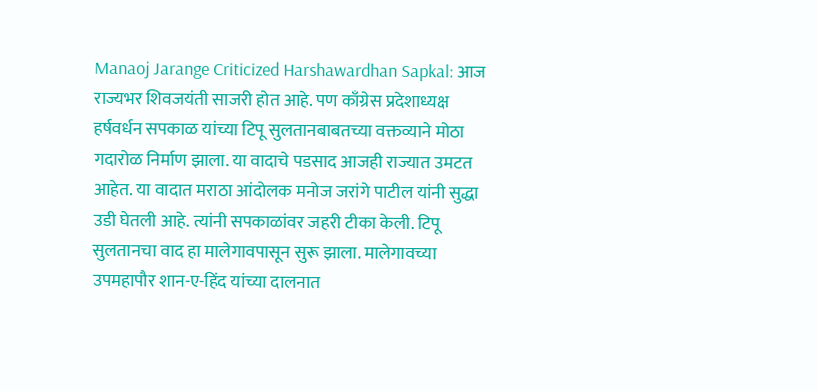Manaoj Jarange Criticized Harshawardhan Sapkal: आज राज्यभर शिवजयंती साजरी होत आहे. पण काँग्रेस प्रदेशाध्यक्ष हर्षवर्धन सपकाळ यांच्या टिपू सुलतानबाबतच्या वक्तव्याने मोठा गदारोळ निर्माण झाला. या वादाचे पडसाद आजही राज्यात उमटत आहेत. या वादात मराठा आंदोलक मनोज जरांगे पाटील यांनी सुद्धा उडी घेतली आहे. त्यांनी सपकाळांवर जहरी टीका केली. टिपू सुलतानचा वाद हा मालेगावपासून सुरू झाला. मालेगावच्या उपमहापौर शान-ए-हिंद यांच्या दालनात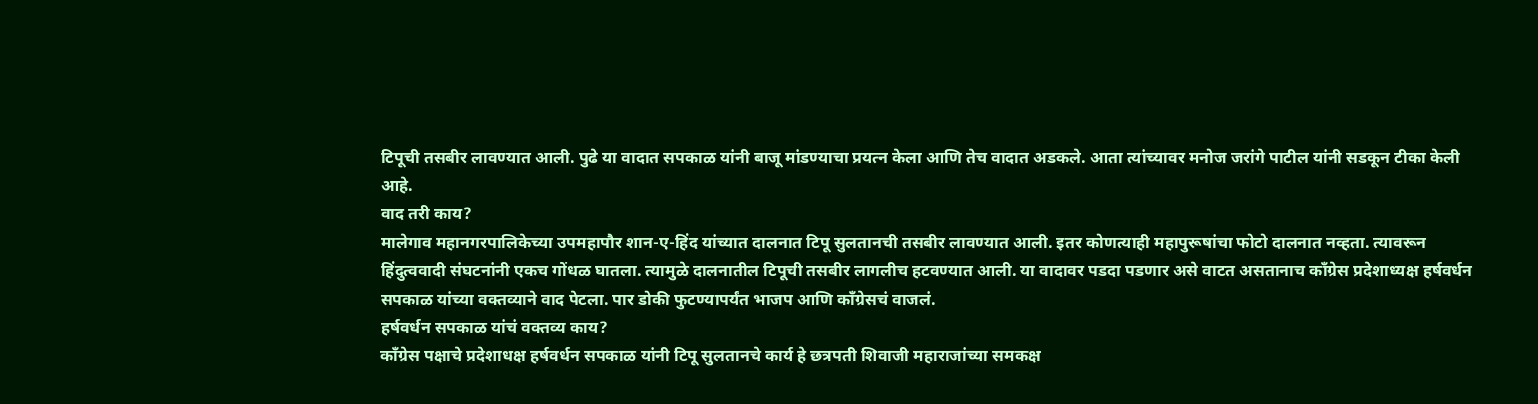टिपूची तसबीर लावण्यात आली. पुढे या वादात सपकाळ यांनी बाजू मांडण्याचा प्रयत्न केला आणि तेच वादात अडकले. आता त्यांच्यावर मनोज जरांगे पाटील यांनी सडकून टीका केली आहे.
वाद तरी काय?
मालेगाव महानगरपालिकेच्या उपमहापौर शान-ए-हिंद यांच्यात दालनात टिपू सुलतानची तसबीर लावण्यात आली. इतर कोणत्याही महापुरूषांचा फोटो दालनात नव्हता. त्यावरून हिंदुत्ववादी संघटनांनी एकच गोंधळ घातला. त्यामुळे दालनातील टिपूची तसबीर लागलीच हटवण्यात आली. या वादावर पडदा पडणार असे वाटत असतानाच काँग्रेस प्रदेशाध्यक्ष हर्षवर्धन सपकाळ यांच्या वक्तव्याने वाद पेटला. पार डोकी फुटण्यापर्यंत भाजप आणि काँग्रेसचं वाजलं.
हर्षवर्धन सपकाळ यांचं वक्तव्य काय?
काँग्रेस पक्षाचे प्रदेशाधक्ष हर्षवर्धन सपकाळ यांनी टिपू सुलतानचे कार्य हे छत्रपती शिवाजी महाराजांच्या समकक्ष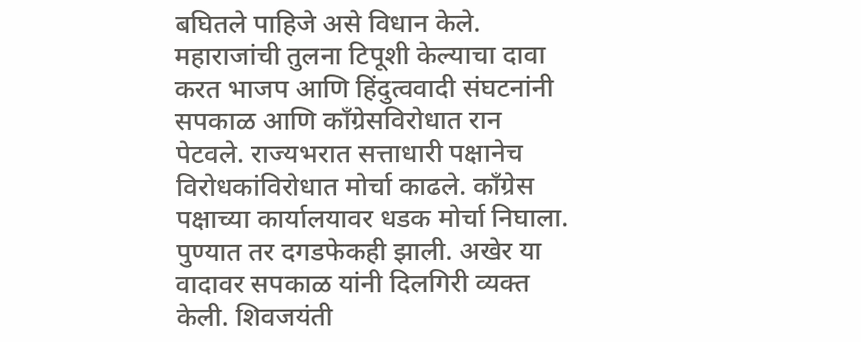बघितले पाहिजे असे विधान केले. महाराजांची तुलना टिपूशी केल्याचा दावा करत भाजप आणि हिंदुत्ववादी संघटनांनी सपकाळ आणि काँग्रेसविरोधात रान पेटवले. राज्यभरात सत्ताधारी पक्षानेच विरोधकांविरोधात मोर्चा काढले. काँग्रेस पक्षाच्या कार्यालयावर धडक मोर्चा निघाला. पुण्यात तर दगडफेकही झाली. अखेर या वादावर सपकाळ यांनी दिलगिरी व्यक्त केली. शिवजयंती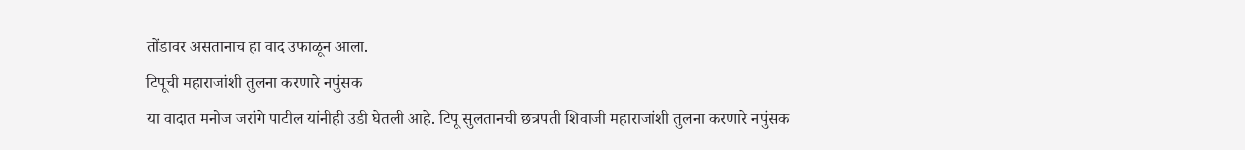तोंडावर असतानाच हा वाद उफाळून आला.
टिपूची महाराजांशी तुलना करणारे नपुंसक
या वादात मनोज जरांगे पाटील यांनीही उडी घेतली आहे. टिपू सुलतानची छत्रपती शिवाजी महाराजांशी तुलना करणारे नपुंसक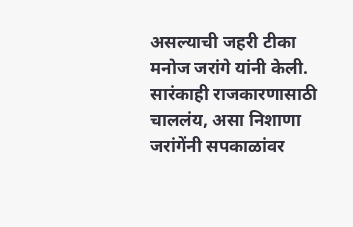असल्याची जहरी टीका मनोज जरांगे यांनी केली. सारंकाही राजकारणासाठी चाललंय, असा निशाणा जरांगेंनी सपकाळांवर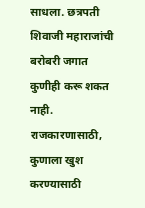साधला. छत्रपती शिवाजी महाराजांची बरोबरी जगात कुणीही करू शकत नाही. राजकारणासाठी, कुणाला खुश करण्यासाठी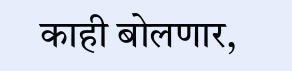काही बोलणार,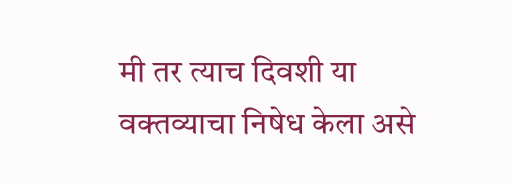मी तर त्याच दिवशी या वक्तव्याचा निषेध केला असे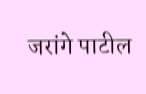जरांगे पाटील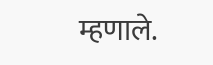म्हणाले.